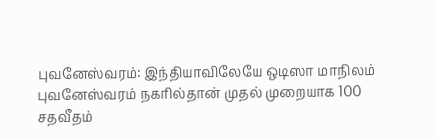புவனேஸ்வரம்: இந்தியாவிலேயே ஒடிஸா மாநிலம் புவனேஸ்வரம் நகரில்தான் முதல் முறையாக 100 சதவீதம்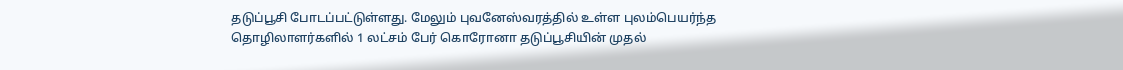தடுப்பூசி போடப்பட்டுள்ளது. மேலும் புவனேஸ்வரத்தில் உள்ள புலம்பெயர்ந்த தொழிலாளர்களில் 1 லட்சம் பேர் கொரோனா தடுப்பூசியின் முதல்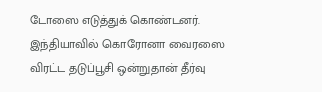டோஸை எடுத்துக் கொண்டனர். இந்தியாவில் கொரோனா வைரஸை விரட்ட தடுப்பூசி ஒன்றுதான் தீர்வு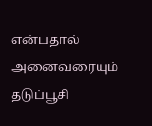என்பதால் அனைவரையும் தடுப்பூசி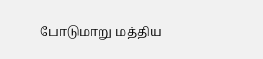போடுமாறு மத்திய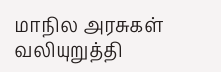மாநில அரசுகள் வலியுறுத்தி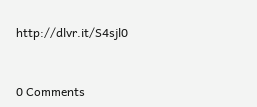http://dlvr.it/S4sjl0


0 Comments